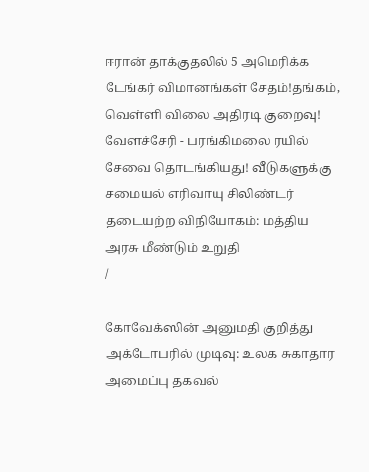ஈரான் தாக்குதலில் 5 அமெரிக்க டேங்கர் விமானங்கள் சேதம்!தங்கம், வெள்ளி விலை அதிரடி குறைவு! வேளச்சேரி - பரங்கிமலை ரயில் சேவை தொடங்கியது! வீடுகளுக்கு சமையல் எரிவாயு சிலிண்டர் தடையற்ற விநியோகம்: மத்திய அரசு மீண்டும் உறுதி
/

கோவேக்ஸின் அனுமதி குறித்து அக்டோபரில் முடிவு: உலக சுகாதார அமைப்பு தகவல்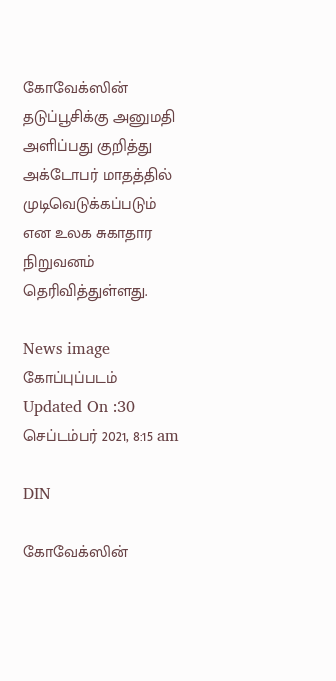கோவேக்ஸின் தடுப்பூசிக்கு அனுமதி அளிப்பது குறித்து அக்டோபர் மாதத்தில் முடிவெடுக்கப்படும் என உலக சுகாதார நிறுவனம் தெரிவித்துள்ளது.

News image
கோப்புப்படம்
Updated On :30 செப்டம்பர் 2021, 8:15 am

DIN

கோவேக்ஸின்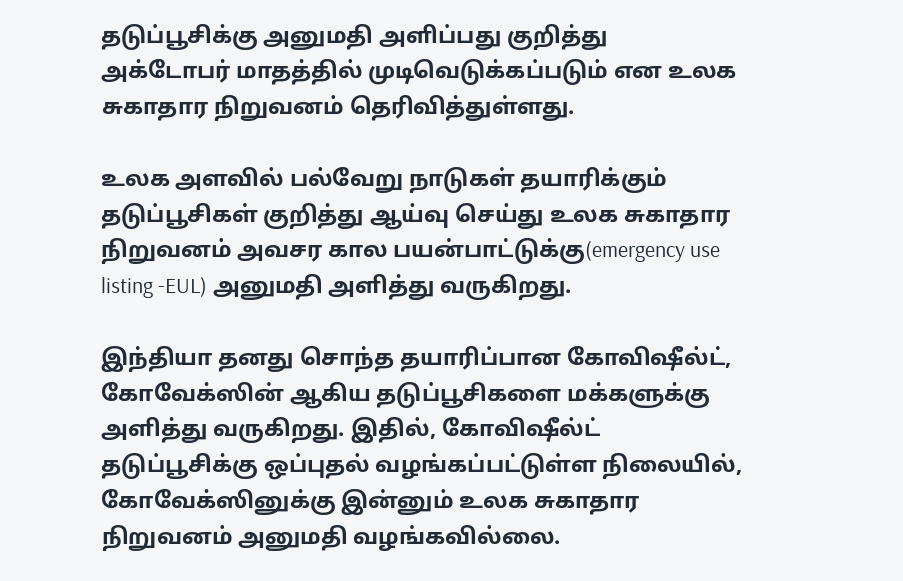தடுப்பூசிக்கு அனுமதி அளிப்பது குறித்து அக்டோபர் மாதத்தில் முடிவெடுக்கப்படும் என உலக சுகாதார நிறுவனம் தெரிவித்துள்ளது.

உலக அளவில் பல்வேறு நாடுகள் தயாரிக்கும் தடுப்பூசிகள் குறித்து ஆய்வு செய்து உலக சுகாதார நிறுவனம் அவசர கால பயன்பாட்டுக்கு(emergency use listing -EUL) அனுமதி அளித்து வருகிறது.

இந்தியா தனது சொந்த தயாரிப்பான கோவிஷீல்ட், கோவேக்ஸின் ஆகிய தடுப்பூசிகளை மக்களுக்கு அளித்து வருகிறது. இதில், கோவிஷீல்ட் தடுப்பூசிக்கு ஒப்புதல் வழங்கப்பட்டுள்ள நிலையில், கோவேக்ஸினுக்கு இன்னும் உலக சுகாதார நிறுவனம் அனுமதி வழங்கவில்லை.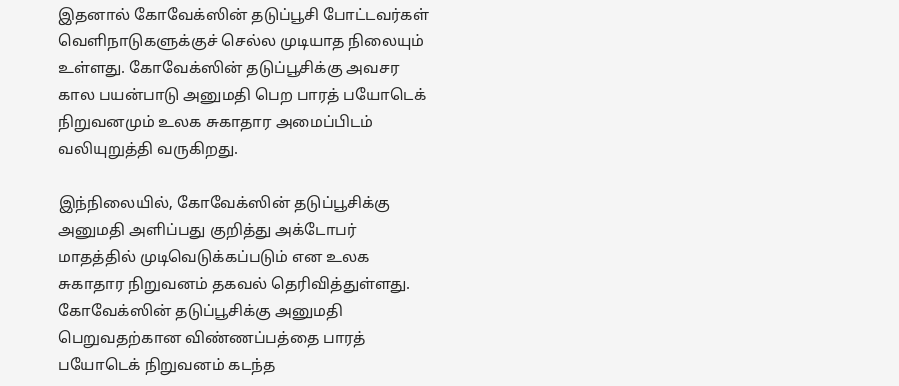இதனால் கோவேக்ஸின் தடுப்பூசி போட்டவர்கள் வெளிநாடுகளுக்குச் செல்ல முடியாத நிலையும் உள்ளது. கோவேக்ஸின் தடுப்பூசிக்கு அவசர கால பயன்பாடு அனுமதி பெற பாரத் பயோடெக் நிறுவனமும் உலக சுகாதார அமைப்பிடம் வலியுறுத்தி வருகிறது.

இந்நிலையில், கோவேக்ஸின் தடுப்பூசிக்கு அனுமதி அளிப்பது குறித்து அக்டோபர் மாதத்தில் முடிவெடுக்கப்படும் என உலக சுகாதார நிறுவனம் தகவல் தெரிவித்துள்ளது. கோவேக்ஸின் தடுப்பூசிக்கு அனுமதி பெறுவதற்கான விண்ணப்பத்தை பாரத் பயோடெக் நிறுவனம் கடந்த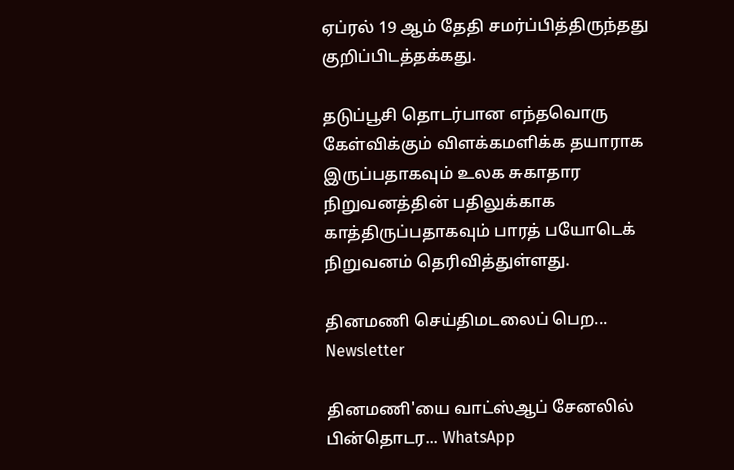ஏப்ரல் 19 ஆம் தேதி சமர்ப்பித்திருந்தது குறிப்பிடத்தக்கது.

தடுப்பூசி தொடர்பான எந்தவொரு கேள்விக்கும் விளக்கமளிக்க தயாராக இருப்பதாகவும் உலக சுகாதார நிறுவனத்தின் பதிலுக்காக காத்திருப்பதாகவும் பாரத் பயோடெக் நிறுவனம் தெரிவித்துள்ளது.

தினமணி செய்திமடலைப் பெற... Newsletter

தினமணி'யை வாட்ஸ்ஆப் சேனலில் பின்தொடர... WhatsApp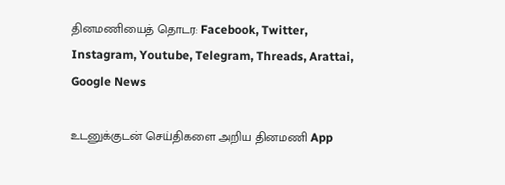தினமணியைத் தொடர: Facebook, Twitter, Instagram, Youtube, Telegram, Threads, Arattai, Google News

உடனுக்குடன் செய்திகளை அறிய தினமணி App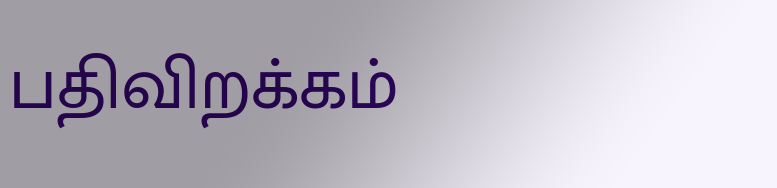பதிவிறக்கம்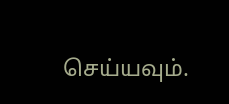செய்யவும்.